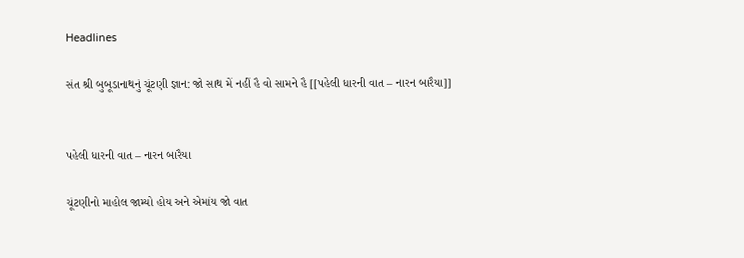Headlines

સંત શ્રી બુબૂડાનાથનું ચૂંટણી જ્ઞાન: જો સાથ મેં નહીં હૈ વો સામને હૈ [[પહેલી ધારની વાત – નારન બારૈયા]]


પહેલી ધારની વાત – નારન બારૈયા

ચૂંટણીનો માહોલ જામ્યો હોય અને એમાંય જો વાત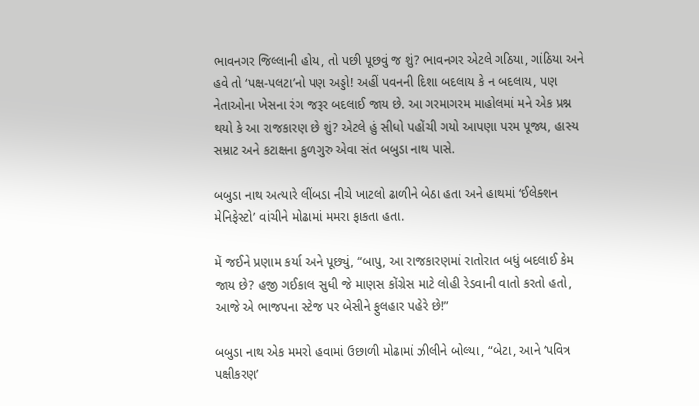ભાવનગર જિલ્લાની હોય, તો પછી પૂછવું જ શું? ભાવનગર એટલે ગઠિયા, ગાંઠિયા અને હવે તો ‘પક્ષ-પલટા’નો પણ અડ્ડો! અહીં પવનની દિશા બદલાય કે ન બદલાય, પણ નેતાઓના ખેસના રંગ જરૂર બદલાઈ જાય છે. આ ગરમાગરમ માહોલમાં મને એક પ્રશ્ન થયો કે આ રાજકારણ છે શું? એટલે હું સીધો પહોંચી ગયો આપણા પરમ પૂજ્ય, હાસ્ય સમ્રાટ અને કટાક્ષના કુળગુરુ એવા સંત બબુડા નાથ પાસે.

બબુડા નાથ અત્યારે લીંબડા નીચે ખાટલો ઢાળીને બેઠા હતા અને હાથમાં ‘ઈલેક્શન મેનિફેસ્ટો’ વાંચીને મોઢામાં મમરા ફાકતા હતા.

મેં જઈને પ્રણામ કર્યા અને પૂછ્યું, “બાપુ, આ રાજકારણમાં રાતોરાત બધું બદલાઈ કેમ જાય છે? હજી ગઈકાલ સુધી જે માણસ કોંગ્રેસ માટે લોહી રેડવાની વાતો કરતો હતો, આજે એ ભાજપના સ્ટેજ પર બેસીને ફુલહાર પહેરે છે!”

બબુડા નાથ એક મમરો હવામાં ઉછાળી મોઢામાં ઝીલીને બોલ્યા, “બેટા, આને ‘પવિત્ર પક્ષીકરણ’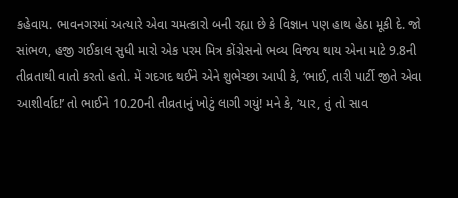કહેવાય. ભાવનગરમાં અત્યારે એવા ચમત્કારો બની રહ્યા છે કે વિજ્ઞાન પણ હાથ હેઠા મૂકી દે. જો સાંભળ, હજી ગઈકાલ સુધી મારો એક પરમ મિત્ર કોંગ્રેસનો ભવ્ય વિજય થાય એના માટે 9.8ની તીવ્રતાથી વાતો કરતો હતો. મેં ગદગદ થઈને એને શુભેચ્છા આપી કે, ‘ભાઈ, તારી પાર્ટી જીતે એવા આશીર્વાદ!’ તો ભાઈને 10.20ની તીવ્રતાનું ખોટું લાગી ગયું! મને કે, ‘યાર, તું તો સાવ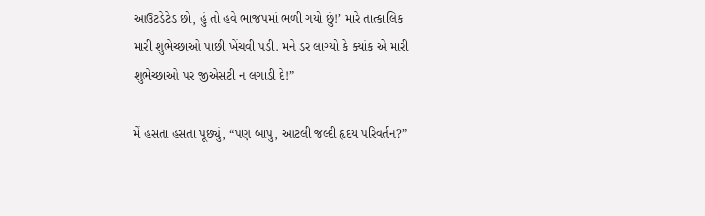આઉટડેટેડ છો, હું તો હવે ભાજપમાં ભળી ગયો છું!’ મારે તાત્કાલિક મારી શુભેચ્છાઓ પાછી ખેંચવી પડી. મને ડર લાગ્યો કે ક્યાંક એ મારી શુભેચ્છાઓ પર જીએસટી ન લગાડી દે!”

મેં હસતા હસતા પૂછ્યું, “પણ બાપુ, આટલી જલ્દી હૃદય પરિવર્તન?”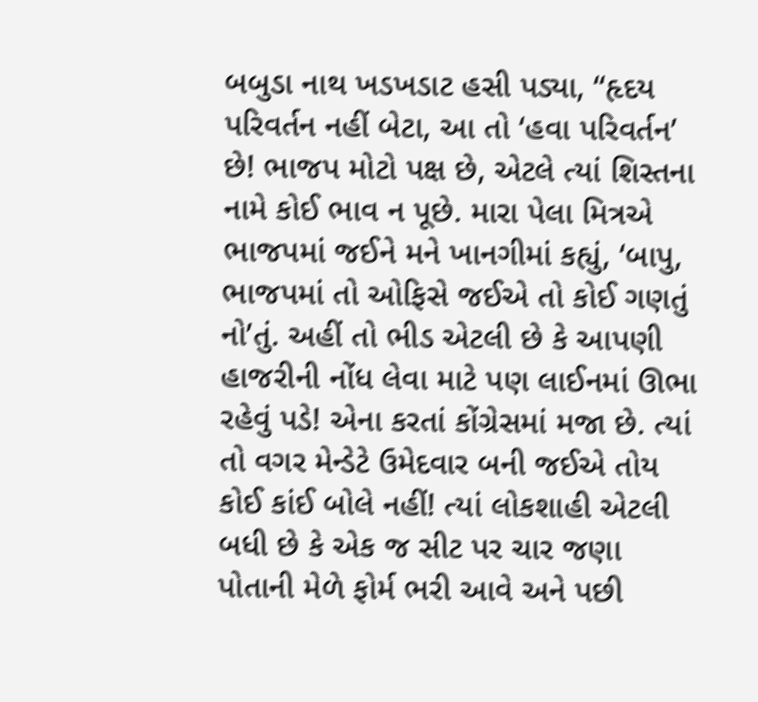બબુડા નાથ ખડખડાટ હસી પડ્યા, “હૃદય પરિવર્તન નહીં બેટા, આ તો ‘હવા પરિવર્તન’ છે! ભાજપ મોટો પક્ષ છે, એટલે ત્યાં શિસ્તના નામે કોઈ ભાવ ન પૂછે. મારા પેલા મિત્રએ ભાજપમાં જઈને મને ખાનગીમાં કહ્યું, ‘બાપુ, ભાજપમાં તો ઓફિસે જઈએ તો કોઈ ગણતું નો’તું. અહીં તો ભીડ એટલી છે કે આપણી હાજરીની નોંધ લેવા માટે પણ લાઈનમાં ઊભા રહેવું પડે! એના કરતાં કોંગ્રેસમાં મજા છે. ત્યાં તો વગર મેન્ડેટે ઉમેદવાર બની જઈએ તોય કોઈ કાંઈ બોલે નહીં! ત્યાં લોકશાહી એટલી બધી છે કે એક જ સીટ પર ચાર જણા પોતાની મેળે ફોર્મ ભરી આવે અને પછી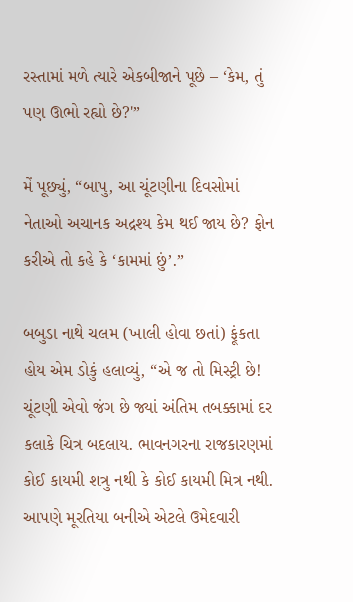રસ્તામાં મળે ત્યારે એકબીજાને પૂછે – ‘કેમ, તું પણ ઊભો રહ્યો છે?'”

મેં પૂછ્યું, “બાપુ, આ ચૂંટણીના દિવસોમાં નેતાઓ અચાનક અદ્રશ્ય કેમ થઈ જાય છે? ફોન કરીએ તો કહે કે ‘કામમાં છું’.”

બબુડા નાથે ચલમ (ખાલી હોવા છતાં) ફૂંકતા હોય એમ ડોકું હલાવ્યું, “એ જ તો મિસ્ટ્રી છે! ચૂંટણી એવો જંગ છે જ્યાં અંતિમ તબક્કામાં દર કલાકે ચિત્ર બદલાય. ભાવનગરના રાજકારણમાં કોઈ કાયમી શત્રુ નથી કે કોઈ કાયમી મિત્ર નથી. આપણે મૂરતિયા બનીએ એટલે ઉમેદવારી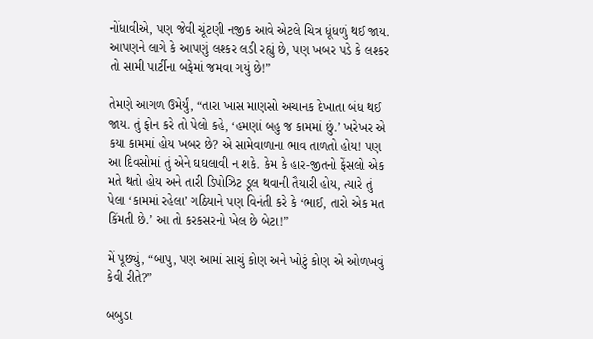નોંધાવીએ, પણ જેવી ચૂંટણી નજીક આવે એટલે ચિત્ર ધૂંધળું થઈ જાય. આપણને લાગે કે આપણું લશ્કર લડી રહ્યું છે, પણ ખબર પડે કે લશ્કર તો સામી પાર્ટીના બફેમાં જમવા ગયું છે!”

તેમણે આગળ ઉમેર્યું, “તારા ખાસ માણસો અચાનક દેખાતા બંધ થઈ જાય. તું ફોન કરે તો પેલો કહે, ‘હમણાં બહુ જ કામમાં છું.’ ખરેખર એ કયા કામમાં હોય ખબર છે? એ સામેવાળાના ભાવ તાળતો હોય! પણ આ દિવસોમાં તું એને ઘઘલાવી ન શકે. કેમ કે હાર-જીતનો ફેંસલો એક મતે થતો હોય અને તારી ડિપોઝિટ ડૂલ થવાની તૈયારી હોય, ત્યારે તું પેલા ‘કામમાં રહેલા’ ગઠિયાને પણ વિનંતી કરે કે ‘ભાઈ, તારો એક મત કિંમતી છે.’ આ તો કરકસરનો ખેલ છે બેટા!”

મેં પૂછ્યું, “બાપુ, પણ આમાં સાચું કોણ અને ખોટું કોણ એ ઓળખવું કેવી રીતે?”

બબુડા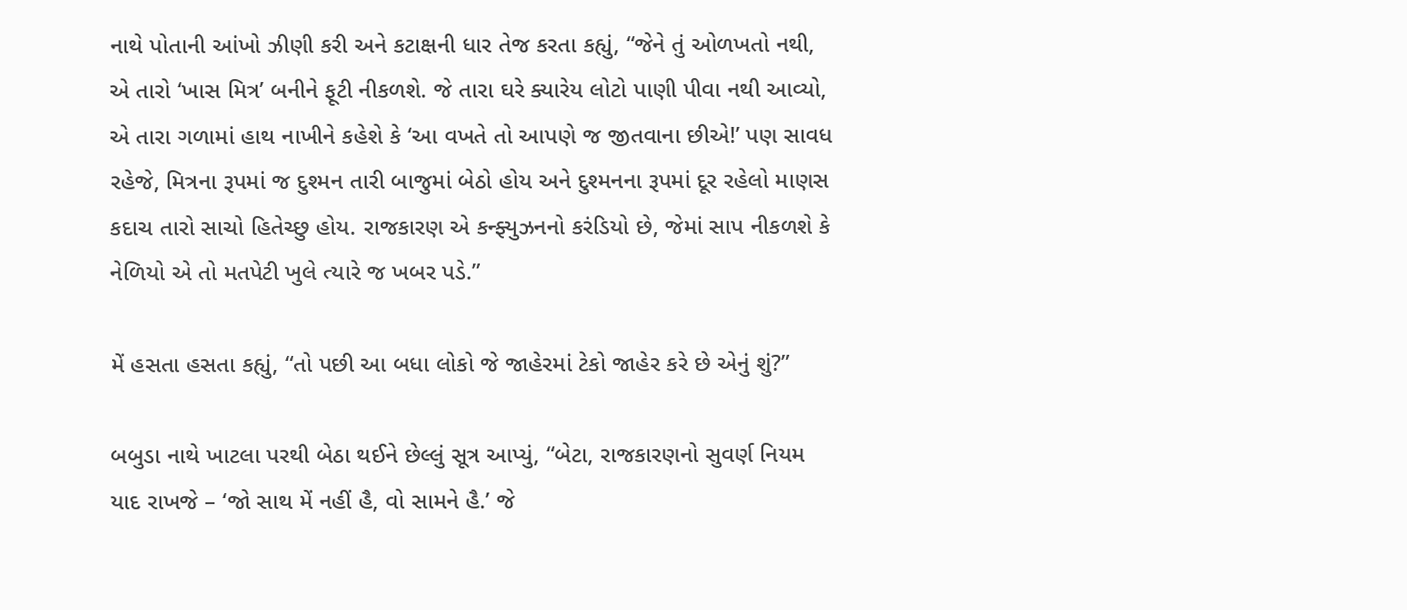નાથે પોતાની આંખો ઝીણી કરી અને કટાક્ષની ધાર તેજ કરતા કહ્યું, “જેને તું ઓળખતો નથી, એ તારો ‘ખાસ મિત્ર’ બનીને ફૂટી નીકળશે. જે તારા ઘરે ક્યારેય લોટો પાણી પીવા નથી આવ્યો, એ તારા ગળામાં હાથ નાખીને કહેશે કે ‘આ વખતે તો આપણે જ જીતવાના છીએ!’ પણ સાવધ રહેજે, મિત્રના રૂપમાં જ દુશ્મન તારી બાજુમાં બેઠો હોય અને દુશ્મનના રૂપમાં દૂર રહેલો માણસ કદાચ તારો સાચો હિતેચ્છુ હોય. રાજકારણ એ કન્ફ્યુઝનનો કરંડિયો છે, જેમાં સાપ નીકળશે કે નેળિયો એ તો મતપેટી ખુલે ત્યારે જ ખબર પડે.”

મેં હસતા હસતા કહ્યું, “તો પછી આ બધા લોકો જે જાહેરમાં ટેકો જાહેર કરે છે એનું શું?”

બબુડા નાથે ખાટલા પરથી બેઠા થઈને છેલ્લું સૂત્ર આપ્યું, “બેટા, રાજકારણનો સુવર્ણ નિયમ યાદ રાખજે – ‘જો સાથ મેં નહીં હૈ, વો સામને હૈ.’ જે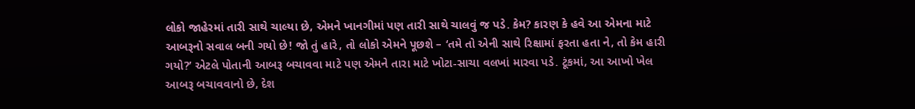લોકો જાહેરમાં તારી સાથે ચાલ્યા છે, એમને ખાનગીમાં પણ તારી સાથે ચાલવું જ પડે. કેમ? કારણ કે હવે આ એમના માટે આબરૂનો સવાલ બની ગયો છે! જો તું હારે, તો લોકો એમને પૂછશે – ‘તમે તો એની સાથે રિક્ષામાં ફરતા હતા ને, તો કેમ હારી ગયો?’ એટલે પોતાની આબરૂ બચાવવા માટે પણ એમને તારા માટે ખોટા-સાચા વલખાં મારવા પડે. ટૂંકમાં, આ આખો ખેલ આબરૂ બચાવવાનો છે, દેશ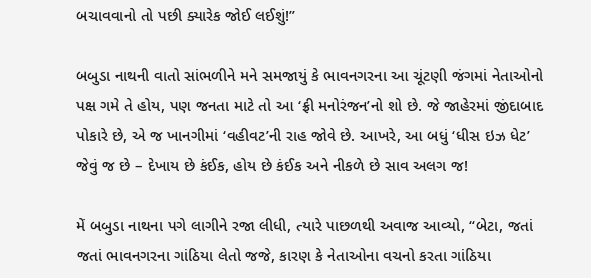બચાવવાનો તો પછી ક્યારેક જોઈ લઈશું!”

બબુડા નાથની વાતો સાંભળીને મને સમજાયું કે ભાવનગરના આ ચૂંટણી જંગમાં નેતાઓનો પક્ષ ગમે તે હોય, પણ જનતા માટે તો આ ‘ફ્રી મનોરંજન’નો શો છે. જે જાહેરમાં જીંદાબાદ પોકારે છે, એ જ ખાનગીમાં ‘વહીવટ’ની રાહ જોવે છે. આખરે, આ બધું ‘ધીસ ઇઝ ધેટ’ જેવું જ છે – દેખાય છે કંઈક, હોય છે કંઈક અને નીકળે છે સાવ અલગ જ!

મેં બબુડા નાથના પગે લાગીને રજા લીધી, ત્યારે પાછળથી અવાજ આવ્યો, “બેટા, જતાં જતાં ભાવનગરના ગાંઠિયા લેતો જજે, કારણ કે નેતાઓના વચનો કરતા ગાંઠિયા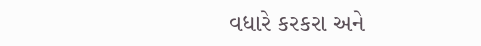વધારે કરકરા અને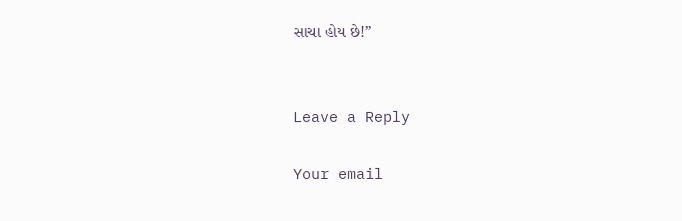સાચા હોય છે!”


Leave a Reply

Your email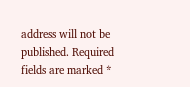address will not be published. Required fields are marked *